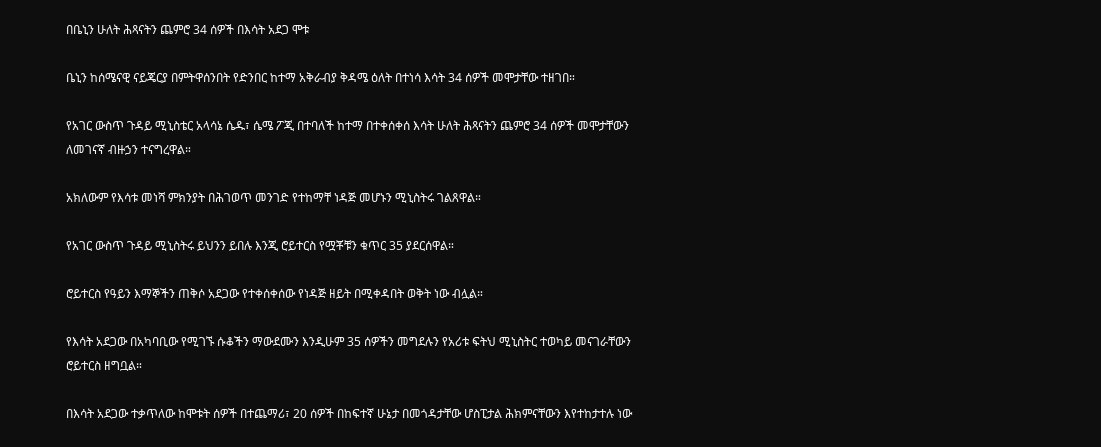በቤኒን ሁለት ሕጻናትን ጨምሮ 34 ሰዎች በእሳት አደጋ ሞቱ

ቤኒን ከሰሜናዊ ናይጄርያ በምትዋሰንበት የድንበር ከተማ አቅራብያ ቅዳሜ ዕለት በተነሳ እሳት 34 ሰዎች መሞታቸው ተዘገበ።

የአገር ውስጥ ጉዳይ ሚኒስቴር አላሳኔ ሴዱ፣ ሴሜ ፖጂ በተባለች ከተማ በተቀሰቀሰ እሳት ሁለት ሕጻናትን ጨምሮ 34 ሰዎች መሞታቸውን ለመገናኛ ብዙኃን ተናግረዋል።

አክለውም የእሳቱ መነሻ ምክንያት በሕገወጥ መንገድ የተከማቸ ነዳጅ መሆኑን ሚኒስትሩ ገልጸዋል።

የአገር ውስጥ ጉዳይ ሚኒስትሩ ይህንን ይበሉ እንጂ ሮይተርስ የሟቾቹን ቁጥር 35 ያደርሰዋል።

ሮይተርስ የዓይን እማኞችን ጠቅሶ አደጋው የተቀሰቀሰው የነዳጅ ዘይት በሚቀዳበት ወቅት ነው ብሏል።

የእሳት አደጋው በአካባቢው የሚገኙ ሱቆችን ማውደሙን እንዲሁም 35 ሰዎችን መግደሉን የአሪቱ ፍትህ ሚኒስትር ተወካይ መናገራቸውን ሮይተርስ ዘግቧል።

በእሳት አደጋው ተቃጥለው ከሞቱት ሰዎች በተጨማሪ፣ 20 ሰዎች በከፍተኛ ሁኔታ በመጎዳታቸው ሆስፒታል ሕክምናቸውን እየተከታተሉ ነው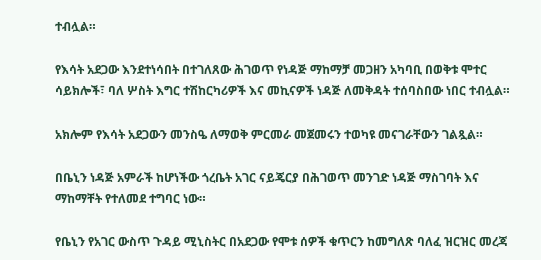ተብሏል።

የእሳት አደጋው እንደተነሳበት በተገለጸው ሕገወጥ የነዳጅ ማከማቻ መጋዘን አካባቢ በወቅቱ ሞተር ሳይክሎች፣ ባለ ሦስት እግር ተሽከርካሪዎች እና መኪናዎች ነዳጅ ለመቅዳት ተሰባስበው ነበር ተብሏል።

አክሎም የእሳት አደጋውን መንስዔ ለማወቅ ምርመራ መጀመሩን ተወካዩ መናገራቸውን ገልጿል።

በቤኒን ነዳጅ አምራች ከሆነችው ጎረቤት አገር ናይጄርያ በሕገወጥ መንገድ ነዳጅ ማስገባት እና ማከማቸት የተለመደ ተግባር ነው።

የቤኒን የአገር ውስጥ ጉዳይ ሚኒስትር በአደጋው የሞቱ ሰዎች ቁጥርን ከመግለጽ ባለፈ ዝርዝር መረጃ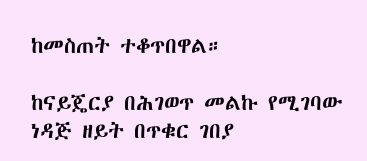ከመስጠት ተቆጥበዋል።

ከናይጄርያ በሕገወጥ መልኩ የሚገባው ነዳጅ ዘይት በጥቁር ገበያ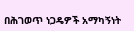በሕገወጥ ነጋዴዎች አማካኝነት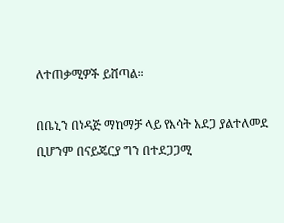ለተጠቃሚዎች ይሸጣል።

በቤኒን በነዳጅ ማከማቻ ላይ የእሳት አደጋ ያልተለመደ ቢሆንም በናይጄርያ ግን በተደጋጋሚ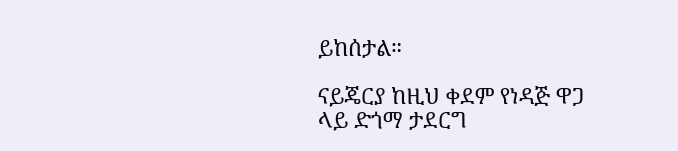ይከሰታል።

ናይጄርያ ከዚህ ቀደም የነዳጅ ዋጋ ላይ ድጎማ ታደርግ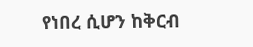የነበረ ሲሆን ከቅርብ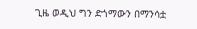ጊዜ ወዲህ ግን ድጎማውን በማንሳቷ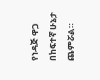የነዳጅ ዋጋ በከፍተኛ ሁኔታ ጨምሯል።